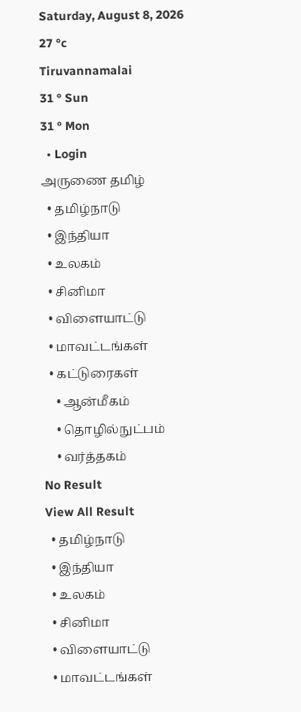Saturday, August 8, 2026
27 °c
Tiruvannamalai
31 ° Sun
31 ° Mon
  • Login
அருணை தமிழ்
  • தமிழ்நாடு
  • இந்தியா
  • உலகம்
  • சினிமா
  • விளையாட்டு
  • மாவட்டங்கள்
  • கட்டுரைகள்
    • ஆன்மீகம்
    • தொழில்நுட்பம்
    • வர்த்தகம்
No Result
View All Result
  • தமிழ்நாடு
  • இந்தியா
  • உலகம்
  • சினிமா
  • விளையாட்டு
  • மாவட்டங்கள்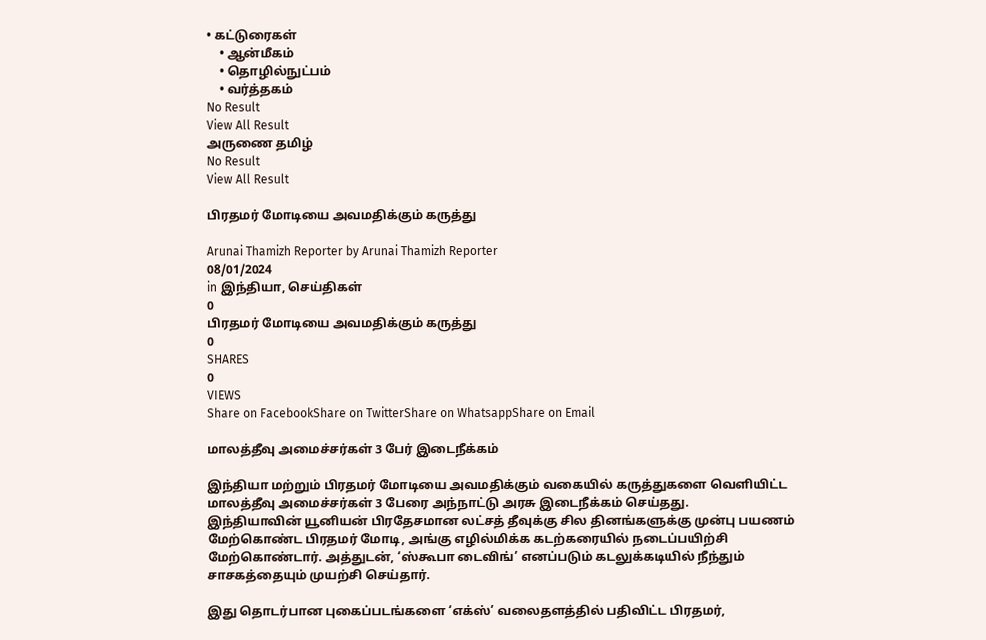• கட்டுரைகள்
    • ஆன்மீகம்
    • தொழில்நுட்பம்
    • வர்த்தகம்
No Result
View All Result
அருணை தமிழ்
No Result
View All Result

பிரதமர் மோடியை அவமதிக்கும் கருத்து

Arunai Thamizh Reporter by Arunai Thamizh Reporter
08/01/2024
in இந்தியா, செய்திகள்
0
பிரதமர் மோடியை அவமதிக்கும் கருத்து
0
SHARES
0
VIEWS
Share on FacebookShare on TwitterShare on WhatsappShare on Email

மாலத்தீவு அமைச்சர்கள் 3 பேர் இடைநீக்கம்

இந்தியா மற்றும் பிரதமர் மோடியை அவமதிக்கும் வகையில் கருத்துகளை வெளியிட்ட மாலத்தீவு அமைச்சர்கள் 3 பேரை அந்நாட்டு அரசு இடைநீக்கம் செய்தது.
இந்தியாவின் யூனியன் பிரதேசமான லட்சத் தீவுக்கு சில தினங்களுக்கு முன்பு பயணம் மேற்கொண்ட பிரதமர் மோடி, அங்கு எழில்மிக்க கடற்கரையில் நடைப்பயிற்சி மேற்கொண்டார். அத்துடன், ‘ஸ்கூபா டைவிங்’ எனப்படும் கடலுக்கடியில் நீந்தும் சாசகத்தையும் முயற்சி செய்தார்.

இது தொடர்பான புகைப்படங்களை ‘எக்ஸ்’ வலைதளத்தில் பதிவிட்ட பிரதமர்,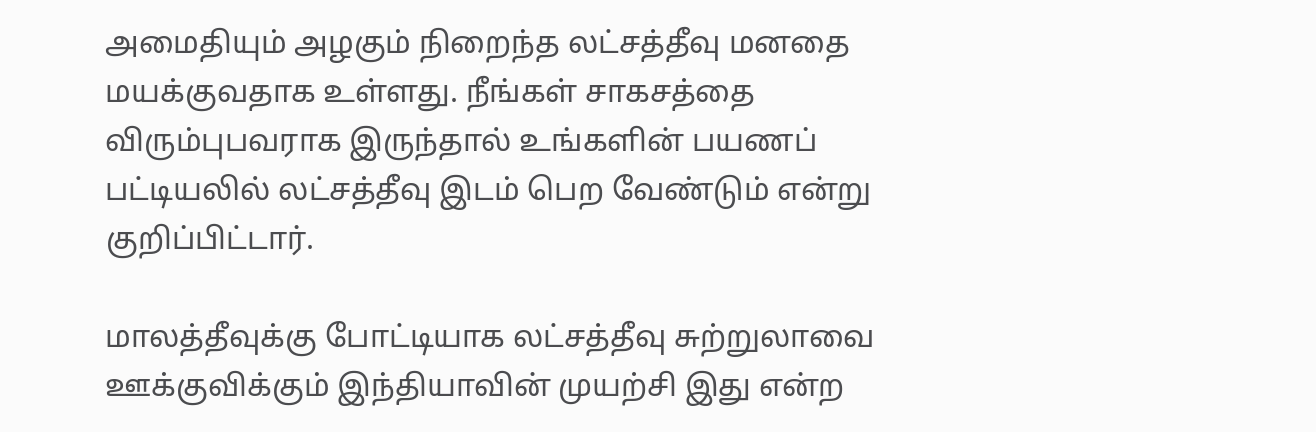அமைதியும் அழகும் நிறைந்த லட்சத்தீவு மனதை மயக்குவதாக உள்ளது. நீங்கள் சாகசத்தை விரும்புபவராக இருந்தால் உங்களின் பயணப் பட்டியலில் லட்சத்தீவு இடம் பெற வேண்டும் என்று குறிப்பிட்டார்.

மாலத்தீவுக்கு போட்டியாக லட்சத்தீவு சுற்றுலாவை ஊக்குவிக்கும் இந்தியாவின் முயற்சி இது என்ற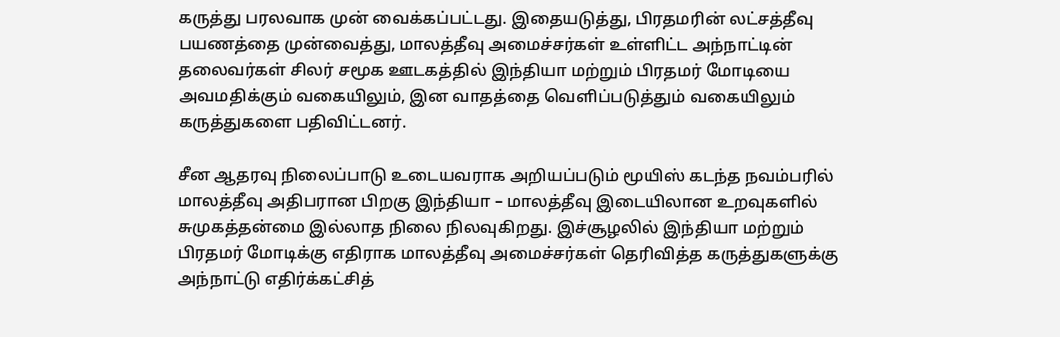கருத்து பரலவாக முன் வைக்கப்பட்டது. இதையடுத்து, பிரதமரின் லட்சத்தீவு பயணத்தை முன்வைத்து, மாலத்தீவு அமைச்சர்கள் உள்ளிட்ட அந்நாட்டின் தலைவர்கள் சிலர் சமூக ஊடகத்தில் இந்தியா மற்றும் பிரதமர் மோடியை அவமதிக்கும் வகையிலும், இன வாதத்தை வெளிப்படுத்தும் வகையிலும் கருத்துகளை பதிவிட்டனர்.

சீன ஆதரவு நிலைப்பாடு உடையவராக அறியப்படும் மூயிஸ் கடந்த நவம்பரில் மாலத்தீவு அதிபரான பிறகு இந்தியா – மாலத்தீவு இடையிலான உறவுகளில் சுமுகத்தன்மை இல்லாத நிலை நிலவுகிறது. இச்சூழலில் இந்தியா மற்றும் பிரதமர் மோடிக்கு எதிராக மாலத்தீவு அமைச்சர்கள் தெரிவித்த கருத்துகளுக்கு அந்நாட்டு எதிர்க்கட்சித்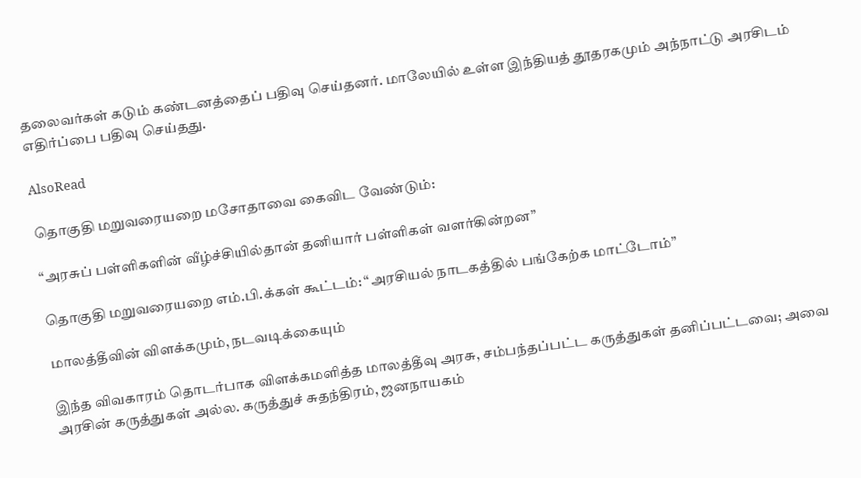தலைவர்கள் கடும் கண்டனத்தைப் பதிவு செய்தனர். மாலேயில் உள்ள இந்தியத் தூதரகமும் அந்நாட்டு அரசிடம் எதிர்ப்பை பதிவு செய்தது.

AlsoRead

தொகுதி மறுவரையறை மசோதாவை கைவிட வேண்டும்:

“அரசுப் பள்ளிகளின் வீழ்ச்சியில்தான் தனியார் பள்ளிகள் வளர்கின்றன”

தொகுதி மறுவரையறை எம்.பி.க்கள் கூட்டம்: “அரசியல் நாடகத்தில் பங்கேற்க மாட்டோம்”

மாலத்தீவின் விளக்கமும், நடவடிக்கையும்

இந்த விவகாரம் தொடர்பாக விளக்கமளித்த மாலத்தீவு அரசு, சம்பந்தப்பட்ட கருத்துகள் தனிப்பட்டவை; அவை அரசின் கருத்துகள் அல்ல. கருத்துச் சுதந்திரம், ஜனநாயகம்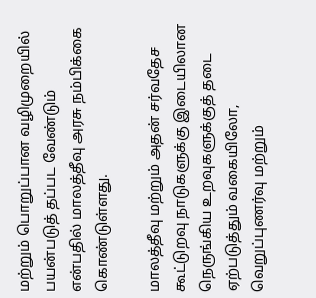மற்றும் பொறுப்பான வழிமுறையில் பயன்படுத் தப்பட வேண்டும் என்பதில் மாலத்தீவு அரசு நம்பிக்கை கொண்டுள்ளது.

மாலத்தீவு மற்றும் அதன் சர்வதேச கூட்டுறவு நாடுகளுக்கு இடையிலான நெருங்கிய உறவுகளுக்குத் தடை ஏற்படுத்தும் வகையிலோ, வெறுப்புணர்வு மற்றும்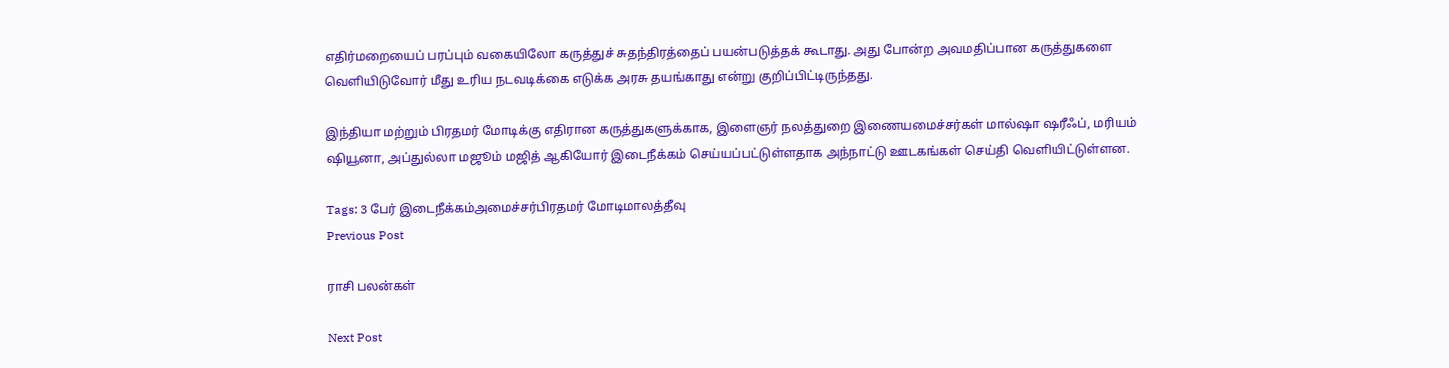எதிர்மறையைப் பரப்பும் வகையிலோ கருத்துச் சுதந்திரத்தைப் பயன்படுத்தக் கூடாது. அது போன்ற அவமதிப்பான கருத்துகளை வெளியிடுவோர் மீது உரிய நடவடிக்கை எடுக்க அரசு தயங்காது என்று குறிப்பிட்டிருந்தது.

இந்தியா மற்றும் பிரதமர் மோடிக்கு எதிரான கருத்துகளுக்காக, இளைஞர் நலத்துறை இணையமைச்சர்கள் மால்ஷா ஷரீஃப், மரியம் ஷியூனா, அப்துல்லா மஜூம் மஜித் ஆகியோர் இடைநீக்கம் செய்யப்பட்டுள்ளதாக அந்நாட்டு ஊடகங்கள் செய்தி வெளியிட்டுள்ளன.

Tags: 3 பேர் இடைநீக்கம்அமைச்சர்பிரதமர் மோடிமாலத்தீவு
Previous Post

ராசி பலன்கள்

Next Post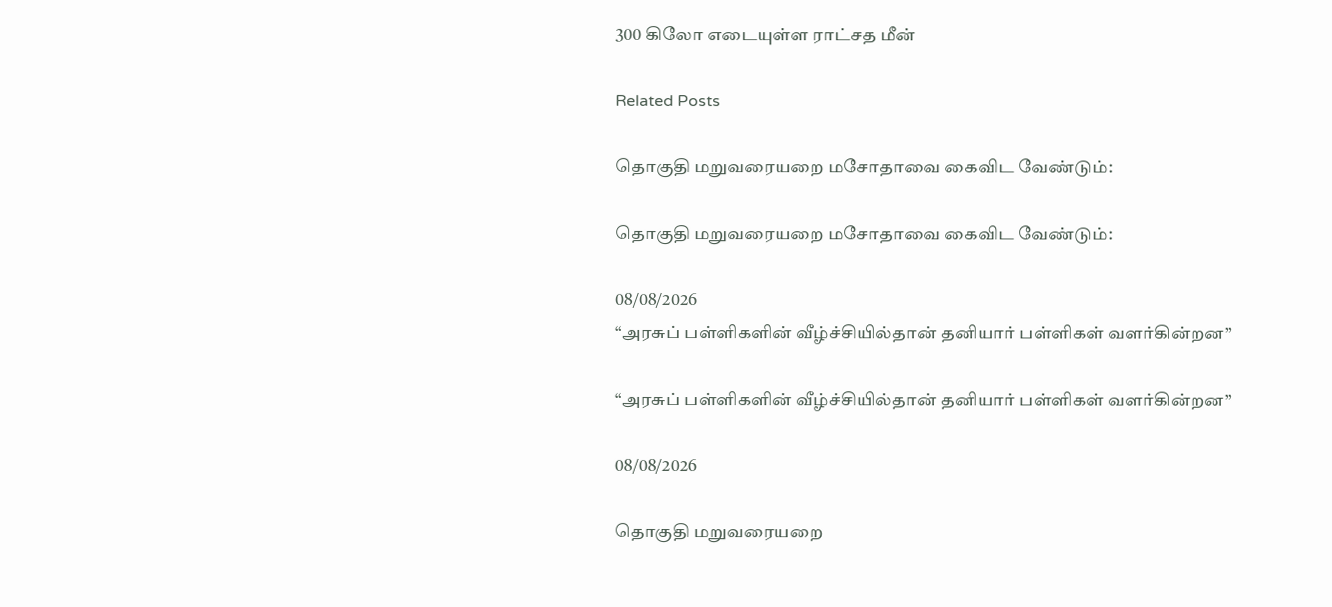300 கிலோ எடையுள்ள ராட்சத மீன்

Related Posts

தொகுதி மறுவரையறை மசோதாவை கைவிட வேண்டும்:

தொகுதி மறுவரையறை மசோதாவை கைவிட வேண்டும்:

08/08/2026
“அரசுப் பள்ளிகளின் வீழ்ச்சியில்தான் தனியார் பள்ளிகள் வளர்கின்றன”

“அரசுப் பள்ளிகளின் வீழ்ச்சியில்தான் தனியார் பள்ளிகள் வளர்கின்றன”

08/08/2026

தொகுதி மறுவரையறை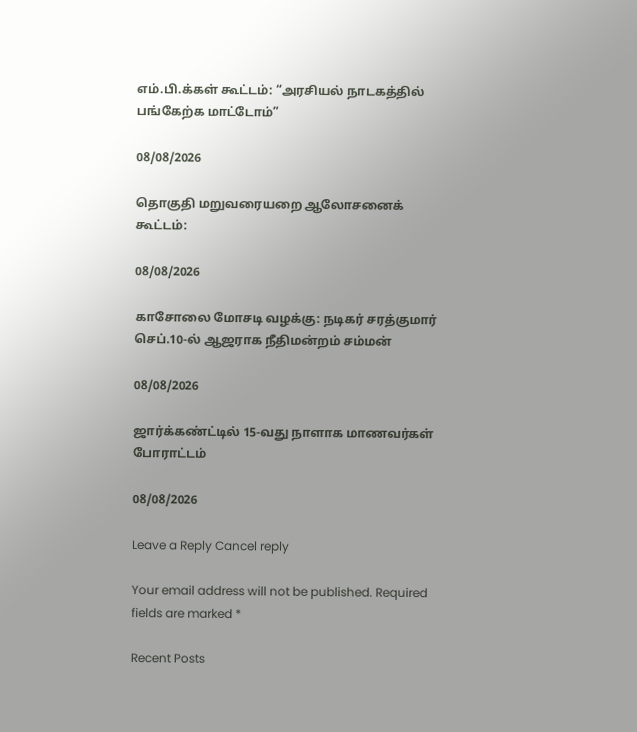எம்.பி.க்கள் கூட்டம்: “அரசியல் நாடகத்தில் பங்கேற்க மாட்டோம்”

08/08/2026

தொகுதி மறுவரையறை ஆலோசனைக் கூட்டம்:

08/08/2026

காசோலை மோசடி வழக்கு: நடிகர் சரத்குமார் செப்.10-ல் ஆஜராக நீதிமன்றம் சம்மன்

08/08/2026

ஜார்க்கண்ட்டில் 15-வது நாளாக மாணவர்கள் போராட்டம்

08/08/2026

Leave a Reply Cancel reply

Your email address will not be published. Required fields are marked *

Recent Posts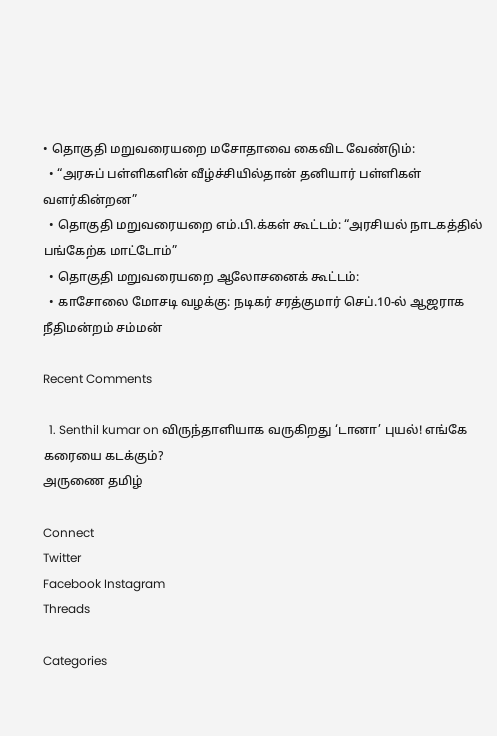• தொகுதி மறுவரையறை மசோதாவை கைவிட வேண்டும்:
  • “அரசுப் பள்ளிகளின் வீழ்ச்சியில்தான் தனியார் பள்ளிகள் வளர்கின்றன”
  • தொகுதி மறுவரையறை எம்.பி.க்கள் கூட்டம்: “அரசியல் நாடகத்தில் பங்கேற்க மாட்டோம்”
  • தொகுதி மறுவரையறை ஆலோசனைக் கூட்டம்:
  • காசோலை மோசடி வழக்கு: நடிகர் சரத்குமார் செப்.10-ல் ஆஜராக நீதிமன்றம் சம்மன்

Recent Comments

  1. Senthil kumar on விருந்தாளியாக வருகிறது ‘டானா’ புயல்! எங்கே கரையை கடக்கும்?
அருணை தமிழ்

Connect
Twitter
Facebook Instagram
Threads

Categories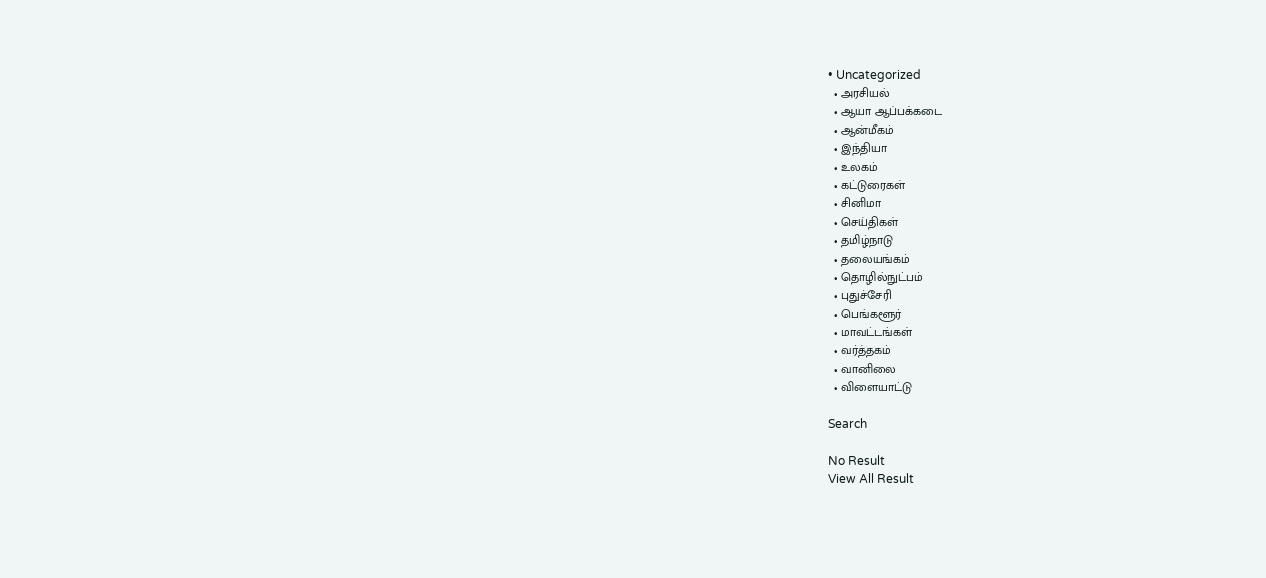• Uncategorized
  • அரசியல்
  • ஆயா ஆப்பக்கடை
  • ஆன்மீகம்
  • இந்தியா
  • உலகம்
  • கட்டுரைகள்
  • சினிமா
  • செய்திகள்
  • தமிழ்நாடு
  • தலையங்கம்
  • தொழில்நுட்பம்
  • புதுச்சேரி
  • பெங்களூர்
  • மாவட்டங்கள்
  • வர்த்தகம்
  • வானிலை
  • விளையாட்டு

Search

No Result
View All Result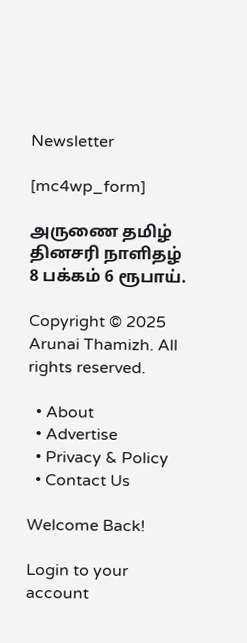Newsletter

[mc4wp_form]

அருணை தமிழ் தினசரி நாளிதழ்
8 பக்கம் 6 ரூபாய்.

Copyright © 2025 Arunai Thamizh. All rights reserved.

  • About
  • Advertise
  • Privacy & Policy
  • Contact Us

Welcome Back!

Login to your account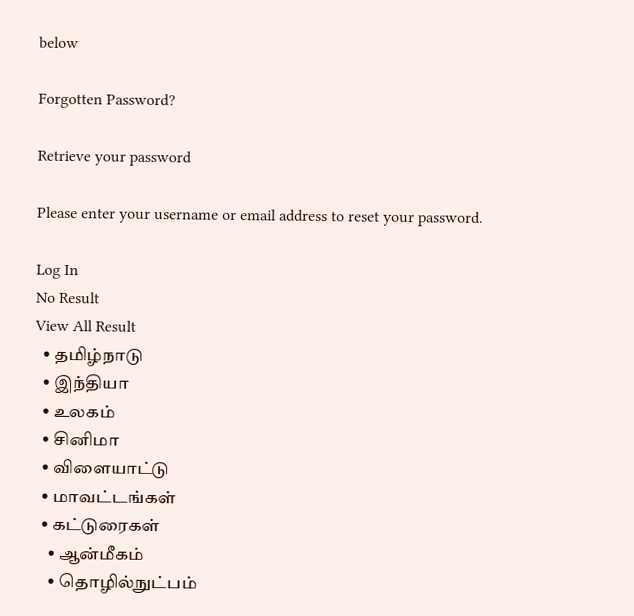below

Forgotten Password?

Retrieve your password

Please enter your username or email address to reset your password.

Log In
No Result
View All Result
  • தமிழ்நாடு
  • இந்தியா
  • உலகம்
  • சினிமா
  • விளையாட்டு
  • மாவட்டங்கள்
  • கட்டுரைகள்
    • ஆன்மீகம்
    • தொழில்நுட்பம்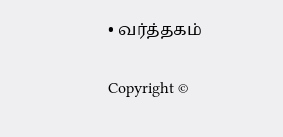• வர்த்தகம்

Copyright ©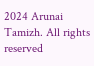2024 Arunai Tamizh. All rights reserved